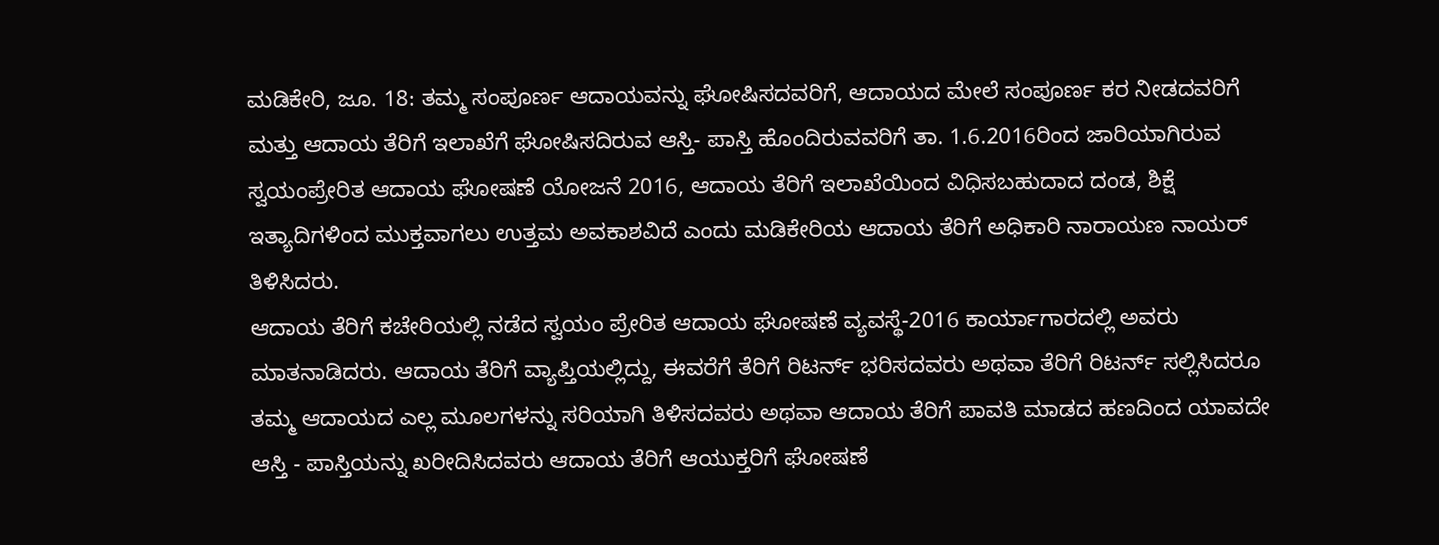ಮಡಿಕೇರಿ, ಜೂ. 18: ತಮ್ಮ ಸಂಪೂರ್ಣ ಆದಾಯವನ್ನು ಘೋಷಿಸದವರಿಗೆ, ಆದಾಯದ ಮೇಲೆ ಸಂಪೂರ್ಣ ಕರ ನೀಡದವರಿಗೆ ಮತ್ತು ಆದಾಯ ತೆರಿಗೆ ಇಲಾಖೆಗೆ ಘೋಷಿಸದಿರುವ ಆಸ್ತಿ- ಪಾಸ್ತಿ ಹೊಂದಿರುವವರಿಗೆ ತಾ. 1.6.2016ರಿಂದ ಜಾರಿಯಾಗಿರುವ ಸ್ವಯಂಪ್ರೇರಿತ ಆದಾಯ ಘೋಷಣೆ ಯೋಜನೆ 2016, ಆದಾಯ ತೆರಿಗೆ ಇಲಾಖೆಯಿಂದ ವಿಧಿಸಬಹುದಾದ ದಂಡ, ಶಿಕ್ಷೆ ಇತ್ಯಾದಿಗಳಿಂದ ಮುಕ್ತವಾಗಲು ಉತ್ತಮ ಅವಕಾಶವಿದೆ ಎಂದು ಮಡಿಕೇರಿಯ ಆದಾಯ ತೆರಿಗೆ ಅಧಿಕಾರಿ ನಾರಾಯಣ ನಾಯರ್ ತಿಳಿಸಿದರು.
ಆದಾಯ ತೆರಿಗೆ ಕಚೇರಿಯಲ್ಲಿ ನಡೆದ ಸ್ವಯಂ ಪ್ರೇರಿತ ಆದಾಯ ಘೋಷಣೆ ವ್ಯವಸ್ಥೆ-2016 ಕಾರ್ಯಾಗಾರದಲ್ಲಿ ಅವರು ಮಾತನಾಡಿದರು. ಆದಾಯ ತೆರಿಗೆ ವ್ಯಾಪ್ತಿಯಲ್ಲಿದ್ದು, ಈವರೆಗೆ ತೆರಿಗೆ ರಿಟರ್ನ್ ಭರಿಸದವರು ಅಥವಾ ತೆರಿಗೆ ರಿಟರ್ನ್ ಸಲ್ಲಿಸಿದರೂ ತಮ್ಮ ಆದಾಯದ ಎಲ್ಲ ಮೂಲಗಳನ್ನು ಸರಿಯಾಗಿ ತಿಳಿಸದವರು ಅಥವಾ ಆದಾಯ ತೆರಿಗೆ ಪಾವತಿ ಮಾಡದ ಹಣದಿಂದ ಯಾವದೇ ಆಸ್ತಿ - ಪಾಸ್ತಿಯನ್ನು ಖರೀದಿಸಿದವರು ಆದಾಯ ತೆರಿಗೆ ಆಯುಕ್ತರಿಗೆ ಘೋಷಣೆ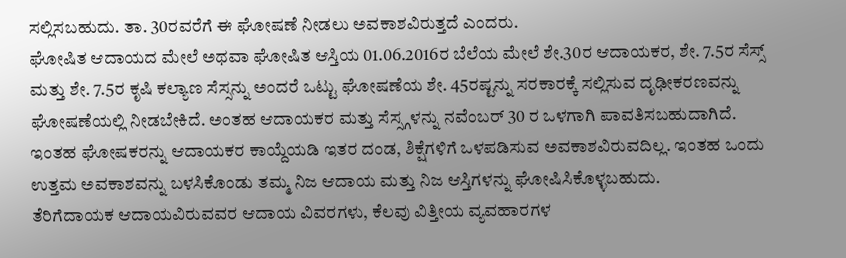ಸಲ್ಲಿಸಬಹುದು. ತಾ. 30ರವರೆಗೆ ಈ ಘೋಷಣೆ ನೀಡಲು ಅವಕಾಶವಿರುತ್ತದೆ ಎಂದರು.
ಘೋಷಿತ ಆದಾಯದ ಮೇಲೆ ಅಥವಾ ಘೋಷಿತ ಆಸ್ತಿಯ 01.06.2016ರ ಬೆಲೆಯ ಮೇಲೆ ಶೇ.30ರ ಆದಾಯಕರ, ಶೇ. 7.5ರ ಸೆಸ್ಸ್ ಮತ್ತು ಶೇ. 7.5ರ ಕೃಷಿ ಕಲ್ಯಾಣ ಸೆಸ್ಸನ್ನು ಅಂದರೆ ಒಟ್ಟು ಘೋಷಣೆಯ ಶೇ. 45ರಷ್ಟನ್ನು ಸರಕಾರಕ್ಕೆ ಸಲ್ಲಿಸುವ ದೃಢೀಕರಣವನ್ನು ಘೋಷಣೆಯಲ್ಲಿ ನೀಡಬೇಕಿದೆ. ಅಂತಹ ಆದಾಯಕರ ಮತ್ತು ಸೆಸ್ಸ್ಗಳನ್ನು ನವೆಂಬರ್ 30 ರ ಒಳಗಾಗಿ ಪಾವತಿಸಬಹುದಾಗಿದೆ.
ಇಂತಹ ಘೋಷಕರನ್ನು ಆದಾಯಕರ ಕಾಯ್ದೆಯಡಿ ಇತರ ದಂಡ, ಶಿಕ್ಷೆಗಳಿಗೆ ಒಳಪಡಿಸುವ ಅವಕಾಶವಿರುವದಿಲ್ಲ. ಇಂತಹ ಒಂದು ಉತ್ತಮ ಅವಕಾಶವನ್ನು ಬಳಸಿಕೊಂಡು ತಮ್ಮ ನಿಜ ಆದಾಯ ಮತ್ತು ನಿಜ ಆಸ್ತಿಗಳನ್ನು ಘೋಷಿಸಿಕೊಳ್ಳಬಹುದು.
ತೆರಿಗೆದಾಯಕ ಆದಾಯವಿರುವವರ ಆದಾಯ ವಿವರಗಳು, ಕೆಲವು ವಿತ್ತೀಯ ವ್ಯವಹಾರಗಳ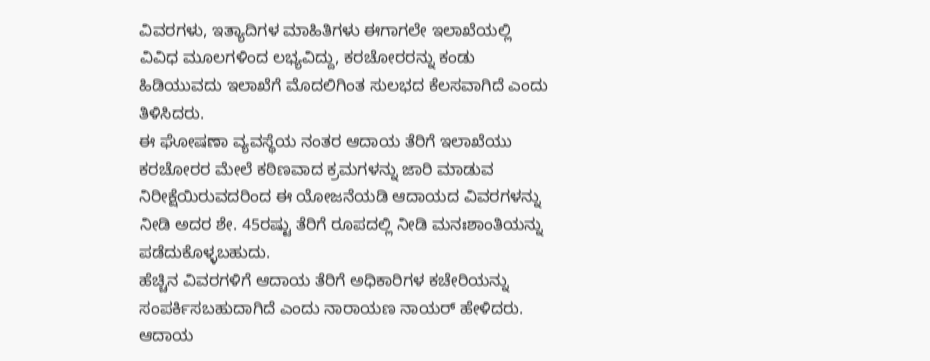ವಿವರಗಳು, ಇತ್ಯಾದಿಗಳ ಮಾಹಿತಿಗಳು ಈಗಾಗಲೇ ಇಲಾಖೆಯಲ್ಲಿ ವಿವಿಧ ಮೂಲಗಳಿಂದ ಲಭ್ಯವಿದ್ದು, ಕರಚೋರರನ್ನು ಕಂಡು ಹಿಡಿಯುವದು ಇಲಾಖೆಗೆ ಮೊದಲಿಗಿಂತ ಸುಲಭದ ಕೆಲಸವಾಗಿದೆ ಎಂದು ತಿಳಿಸಿದರು.
ಈ ಘೋಷಣಾ ವ್ಯವಸ್ಥೆಯ ನಂತರ ಆದಾಯ ತೆರಿಗೆ ಇಲಾಖೆಯು ಕರಚೋರರ ಮೇಲೆ ಕಠಿಣವಾದ ಕ್ರಮಗಳನ್ನು ಜಾರಿ ಮಾಡುವ ನಿರೀಕ್ಷೆಯಿರುವದರಿಂದ ಈ ಯೋಜನೆಯಡಿ ಆದಾಯದ ವಿವರಗಳನ್ನು ನೀಡಿ ಅದರ ಶೇ. 45ರಷ್ಟು ತೆರಿಗೆ ರೂಪದಲ್ಲಿ ನೀಡಿ ಮನಃಶಾಂತಿಯನ್ನು ಪಡೆದುಕೊಳ್ಳಬಹುದು.
ಹೆಚ್ಚಿನ ವಿವರಗಳಿಗೆ ಆದಾಯ ತೆರಿಗೆ ಅಧಿಕಾರಿಗಳ ಕಚೇರಿಯನ್ನು ಸಂಪರ್ಕಿಸಬಹುದಾಗಿದೆ ಎಂದು ನಾರಾಯಣ ನಾಯರ್ ಹೇಳಿದರು. ಆದಾಯ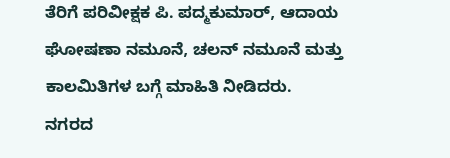ತೆರಿಗೆ ಪರಿವೀಕ್ಷಕ ಪಿ. ಪದ್ಮಕುಮಾರ್, ಆದಾಯ ಘೋಷಣಾ ನಮೂನೆ, ಚಲನ್ ನಮೂನೆ ಮತ್ತು ಕಾಲಮಿತಿಗಳ ಬಗ್ಗೆ ಮಾಹಿತಿ ನೀಡಿದರು.
ನಗರದ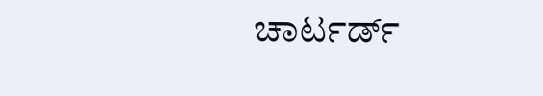ಚಾರ್ಟರ್ಡ್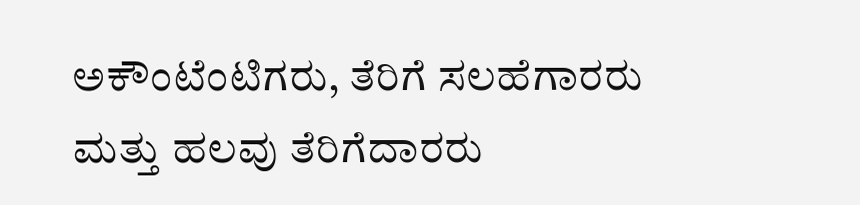ಅಕೌಂಟೆಂಟಿಗರು, ತೆರಿಗೆ ಸಲಹೆಗಾರರು ಮತ್ತು ಹಲವು ತೆರಿಗೆದಾರರು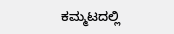ಕಮ್ಮಟದಲ್ಲಿ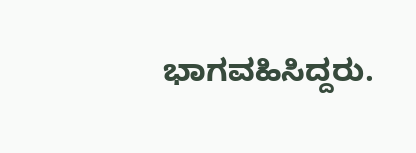ಭಾಗವಹಿಸಿದ್ದರು.